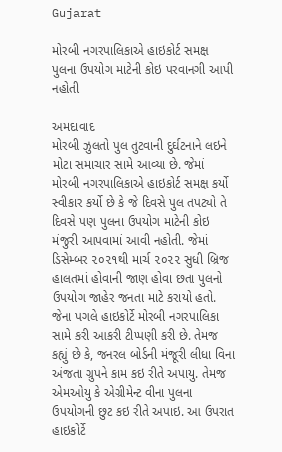Gujarat

મોરબી નગરપાલિકાએ હાઇકોર્ટ સમક્ષ પુલના ઉપયોગ માટેની કોઇ પરવાનગી આપી નહોતી

અમદાવાદ
મોરબી ઝુલતો પુલ તુટવાની દુર્ઘટનાને લઇને મોટા સમાચાર સામે આવ્યા છે. જેમાં મોરબી નગરપાલિકાએ હાઇકોર્ટ સમક્ષ કર્યો સ્વીકાર કર્યો છે કે જે દિવસે પુલ તપટ્યો તે દિવસે પણ પુલના ઉપયોગ માટેની કોઇ મંજુરી આપવામાં આવી નહોતી. જેમાં ડિસેમ્બર ૨૦૨૧થી માર્ચ ૨૦૨૨ સુધી બ્રિજ હાલતમાં હોવાની જાણ હોવા છતા પુલનો ઉપયોગ જાહેર જનતા માટે કરાયો હતો. જેના પગલે હાઇકોર્ટે મોરબી નગરપાલિકા સામે કરી આકરી ટીપ્પણી કરી છે. તેમજ કહ્યું છે કે, જનરલ બોર્ડની મંજૂરી લીધા વિના અંજતા ગ્રુપને કામ કઇ રીતે અપાયુ. તેમજ એમઓયુ કે એગ્રીમેન્ટ વીના પુલના ઉપયોગની છુટ કઇ રીતે અપાઇ. આ ઉપરાત હાઇકોર્ટે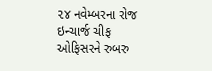૨૪ નવેમ્બરના રોજ ઇન્ચાર્જ ચીફ ઓફિસરને રુબરુ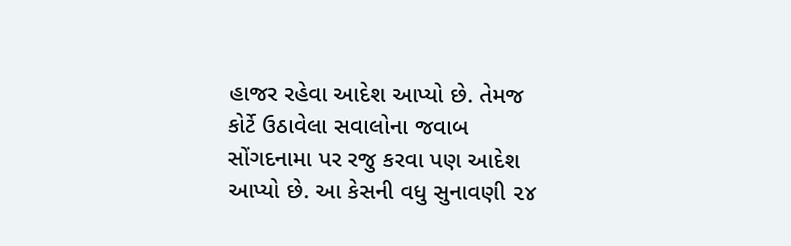હાજર રહેવા આદેશ આપ્યો છે. તેમજ કોર્ટે ઉઠાવેલા સવાલોના જવાબ સોંગદનામા પર રજુ કરવા પણ આદેશ આપ્યો છે. આ કેસની વધુ સુનાવણી ૨૪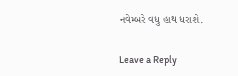નવેમ્બરે વધુ હાથ ધરાશે.

Leave a Reply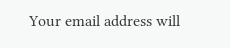Your email address will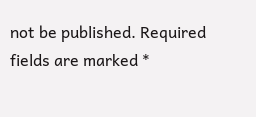not be published. Required fields are marked *